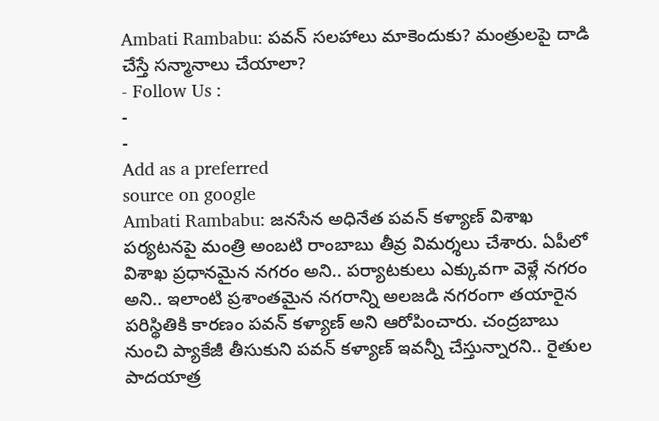Ambati Rambabu: పవన్ సలహాలు మాకెందుకు? మంత్రులపై దాడి చేస్తే సన్మానాలు చేయాలా?
- Follow Us :
-
-
Add as a preferred
source on google
Ambati Rambabu: జనసేన అధినేత పవన్ కళ్యాణ్ విశాఖ పర్యటనపై మంత్రి అంబటి రాంబాబు తీవ్ర విమర్శలు చేశారు. ఏపీలో విశాఖ ప్రధానమైన నగరం అని.. పర్యాటకులు ఎక్కువగా వెళ్లే నగరం అని.. ఇలాంటి ప్రశాంతమైన నగరాన్ని అలజడి నగరంగా తయారైన పరిస్థితికి కారణం పవన్ కళ్యాణ్ అని ఆరోపించారు. చంద్రబాబు నుంచి ప్యాకేజీ తీసుకుని పవన్ కళ్యాణ్ ఇవన్నీ చేస్తున్నారని.. రైతుల పాదయాత్ర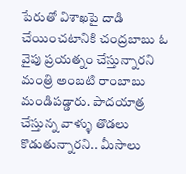పేరుతో విశాఖపై దాడి చేయించటానికి చంద్రబాబు ఓ వైపు ప్రయత్నం చేస్తున్నారని మంత్రి అంబటి రాంబాబు మండిపడ్డారు. పాదయాత్ర చేస్తున్న వాళ్ళు తొడలు కొడుతున్నారని.. మీసాలు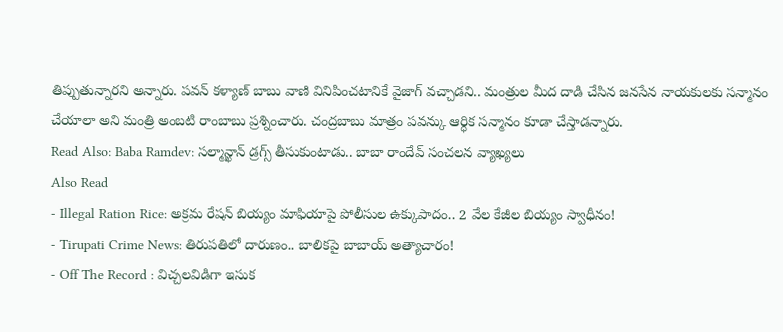తిప్పుతున్నారని అన్నారు. పవన్ కళ్యాణ్ బాబు వాణి వినిపించటానికే వైజాగ్ వచ్చాడని.. మంత్రుల మీద దాడి చేసిన జనసేన నాయకులకు సన్మానం చేయాలా అని మంత్రి అంబటి రాంబాబు ప్రశ్నించారు. చంద్రబాబు మాత్రం పవన్కు ఆర్ధిక సన్మానం కూడా చేస్తాడన్నారు.
Read Also: Baba Ramdev: సల్మాన్ఖాన్ డ్రగ్స్ తీసుకుంటాడు.. బాబా రాందేవ్ సంచలన వ్యాఖ్యలు
Also Read
- Illegal Ration Rice: అక్రమ రేషన్ బియ్యం మాఫియాపై పోలీసుల ఉక్కుపాదం.. 2 వేల కేజీల బియ్యం స్వాధీనం!
- Tirupati Crime News: తిరుపతిలో దారుణం.. బాలికపై బాబాయ్ అత్యాచారం!
- Off The Record : విచ్చలవిడిగా ఇసుక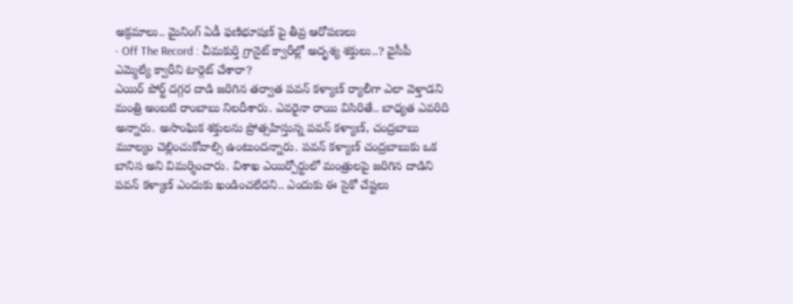అక్రమాలు.. మైనింగ్ ఏడీ ఫణిభూషణ్ పై తీవ్ర ఆరోపణలు
- Off The Record : చీమకుర్తి గ్రానైట్ క్వారీల్లో అదృశ్య శక్తులు..? వైసీపీ ఎమ్మెల్యే క్వారీని టార్గెట్ చేశారా?
ఎయిర్ పోర్ట్ దగ్గర దాడి జరిగిన తర్వాత పవన్ కళ్యాణ్ ర్యాలీగా ఎలా వెళ్తాడని మంత్రి అంబటి రాంబాబు నిలదీశారు. ఎవరైనా రాయి విసిరితే.. బాధ్యత ఎవరిది అన్నారు. అసాంఘిక శక్తులను ప్రోత్సహిస్తున్న పవన్ కళ్యాణ్, చంద్రబాబు మూల్యం చెల్లించుకోవాల్సి ఉంటుందన్నారు. పవన్ కళ్యాణ్ చంద్రబాబుకు ఒక బానిస అని విమర్శించారు. విశాఖ ఎయిర్పోర్టులో మంత్రులపై జరిగిన దాడిని పవన్ కళ్యాణ్ ఎందుకు ఖండించలేదని.. ఎందుకు ఈ సైకో చేష్టలు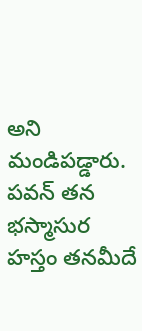అని మండిపడ్డారు. పవన్ తన భస్మాసుర హస్తం తనమీదే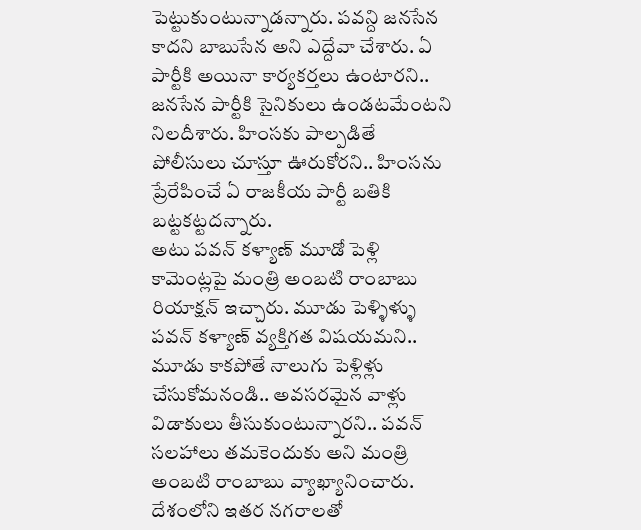పెట్టుకుంటున్నాడన్నారు. పవన్ది జనసేన కాదని బాబుసేన అని ఎద్దేవా చేశారు. ఏ పార్టీకి అయినా కార్యకర్తలు ఉంటారని.. జనసేన పార్టీకి సైనికులు ఉండటమేంటని నిలదీశారు. హింసకు పాల్పడితే పోలీసులు చూస్తూ ఊరుకోరని.. హింసను ప్రేరేపించే ఏ రాజకీయ పార్టీ బతికి బట్టకట్టదన్నారు.
అటు పవన్ కళ్యాణ్ మూడో పెళ్లి కామెంట్లపై మంత్రి అంబటి రాంబాబు రియాక్షన్ ఇచ్చారు. మూడు పెళ్ళిళ్ళు పవన్ కళ్యాణ్ వ్యక్తిగత విషయమని.. మూడు కాకపోతే నాలుగు పెళ్లిళ్లు చేసుకోమనండి.. అవసరమైన వాళ్లు విడాకులు తీసుకుంటున్నారని.. పవన్ సలహాలు తమకెందుకు అని మంత్రి అంబటి రాంబాబు వ్యాఖ్యానించారు. దేశంలోని ఇతర నగరాలతో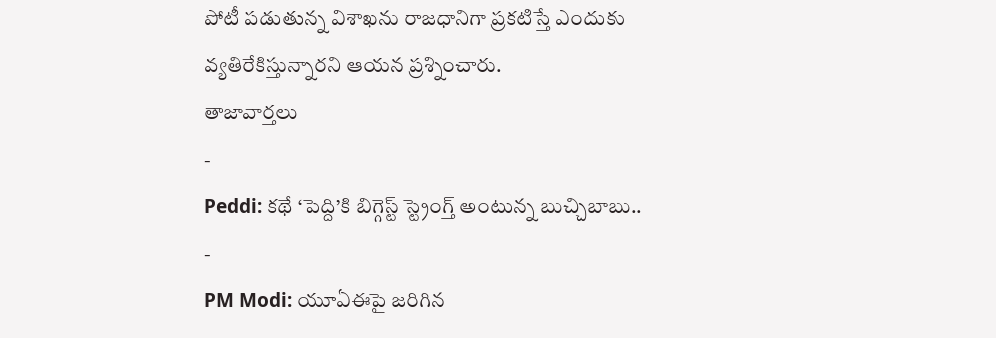పోటీ పడుతున్న విశాఖను రాజధానిగా ప్రకటిస్తే ఎందుకు వ్యతిరేకిస్తున్నారని ఆయన ప్రశ్నించారు.
తాజావార్తలు
-
Peddi: కథే ‘పెద్ది’కి బిగ్గెస్ట్ స్ట్రెంగ్త్ అంటున్న బుచ్చిబాబు..
-
PM Modi: యూఏఈపై జరిగిన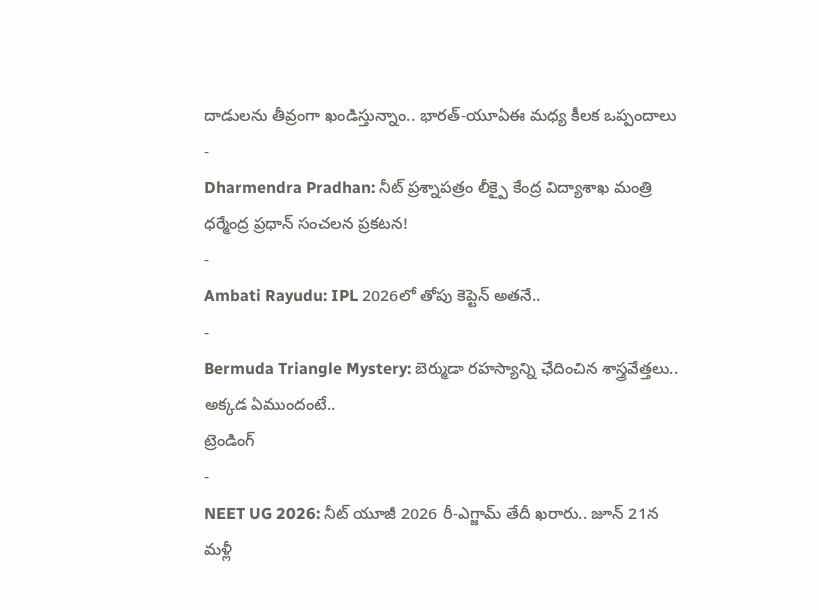దాడులను తీవ్రంగా ఖండిస్తున్నాం.. భారత్-యూఏఈ మధ్య కీలక ఒప్పందాలు
-
Dharmendra Pradhan: నీట్ ప్రశ్నాపత్రం లీక్పై కేంద్ర విద్యాశాఖ మంత్రి ధర్మేంద్ర ప్రధాన్ సంచలన ప్రకటన!
-
Ambati Rayudu: IPL 2026లో తోపు కెప్టెన్ అతనే..
-
Bermuda Triangle Mystery: బెర్ముడా రహస్యాన్ని ఛేదించిన శాస్త్రవేత్తలు.. అక్కడ ఏముందంటే..
ట్రెండింగ్
-
NEET UG 2026: నీట్ యూజీ 2026 రీ-ఎగ్జామ్ తేదీ ఖరారు.. జూన్ 21న మళ్లీ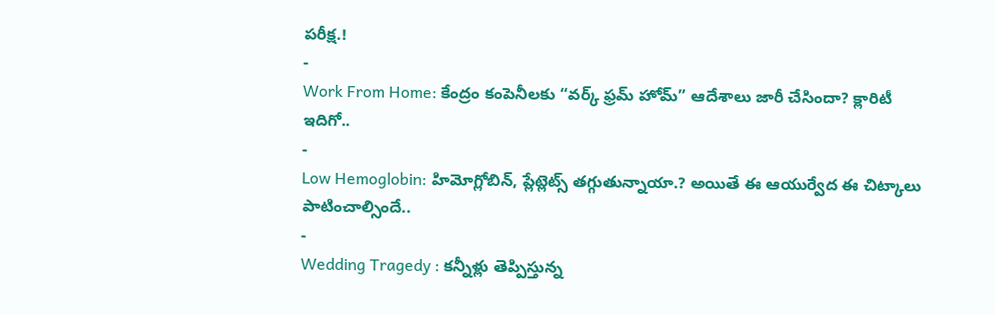పరీక్ష.!
-
Work From Home: కేంద్రం కంపెనీలకు “వర్క్ ఫ్రమ్ హోమ్” ఆదేశాలు జారీ చేసిందా? క్లారిటీ ఇదిగో..
-
Low Hemoglobin: హిమోగ్లోబిన్, ప్లేట్లెట్స్ తగ్గుతున్నాయా.? అయితే ఈ ఆయుర్వేద ఈ చిట్కాలు పాటించాల్సిందే..
-
Wedding Tragedy : కన్నీళ్లు తెప్పిస్తున్న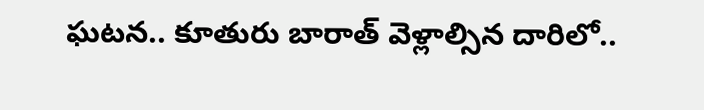ఘటన.. కూతురు బారాత్ వెళ్లాల్సిన దారిలో..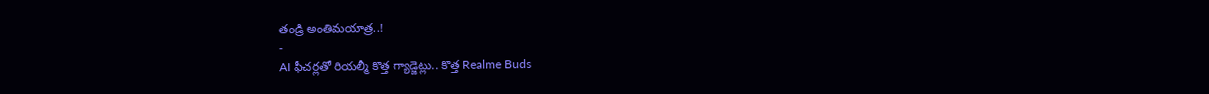తండ్రి అంతిమయాత్ర..!
-
AI ఫీచర్లతో రియల్మీ కొత్త గ్యాడ్జెట్లు.. కొత్త Realme Buds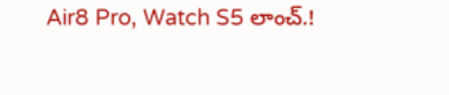Air8 Pro, Watch S5 లాంచ్.!